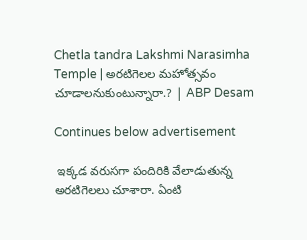Chetla tandra Lakshmi Narasimha Temple | అరటిగెలల మహోత్సవం చూడాలనుకుంటున్నారా.? | ABP Desam

Continues below advertisement

 ఇక్కడ వరుసగా పందిరికి వేలాడుతున్న అరటిగెలలు చూశారా. ఏంటి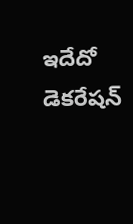ఇదేదో డెకరేషన్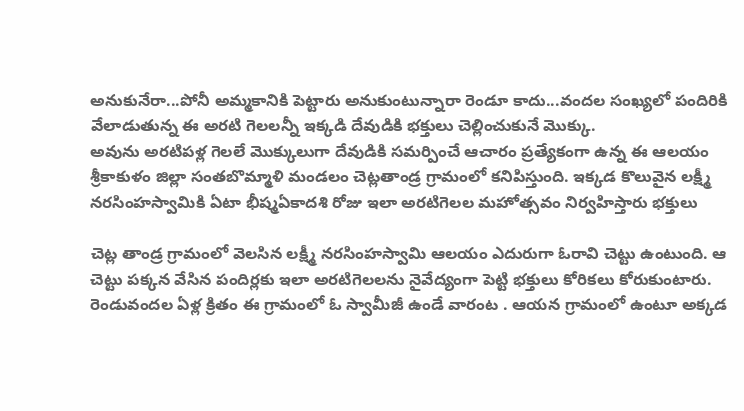అనుకునేరా...పోనీ అమ్మకానికి పెట్టారు అనుకుంటున్నారా రెండూ కాదు...వందల సంఖ్యలో పందిరికి వేలాడుతున్న ఈ అరటి గెలలన్నీ ఇక్కడి దేవుడికి భక్తులు చెల్లించుకునే మొక్కు.
అవును అరటిపళ్ల గెలలే మొక్కులుగా దేవుడికి సమర్పించే ఆచారం ప్రత్యేకంగా ఉన్న ఈ ఆలయం శ్రీకాకుళం జిల్లా సంతబొమ్మాళి మండలం చెట్లతాండ్ర గ్రామంలో కనిపిస్తుంది. ఇక్కడ కొలువైన లక్ష్మీ నరసింహస్వామికి ఏటా భీష్మఏకాదశి రోజు ఇలా అరటిగెలల మహోత్సవం నిర్వహిస్తారు భక్తులు

చెట్ల తాండ్ర గ్రామంలో వెలసిన లక్ష్మీ నరసింహస్వామి ఆలయం ఎదురుగా ఓరావి చెట్టు ఉంటుంది. ఆ చెట్టు పక్కన వేసిన పందిర్లకు ఇలా అరటిగెలలను నైవేద్యంగా పెట్టి భక్తులు కోరికలు కోరుకుంటారు. రెండువందల ఏళ్ల క్రితం ఈ గ్రామంలో ఓ స్వామీజీ ఉండే వారంట . ఆయన గ్రామంలో ఉంటూ అక్కడ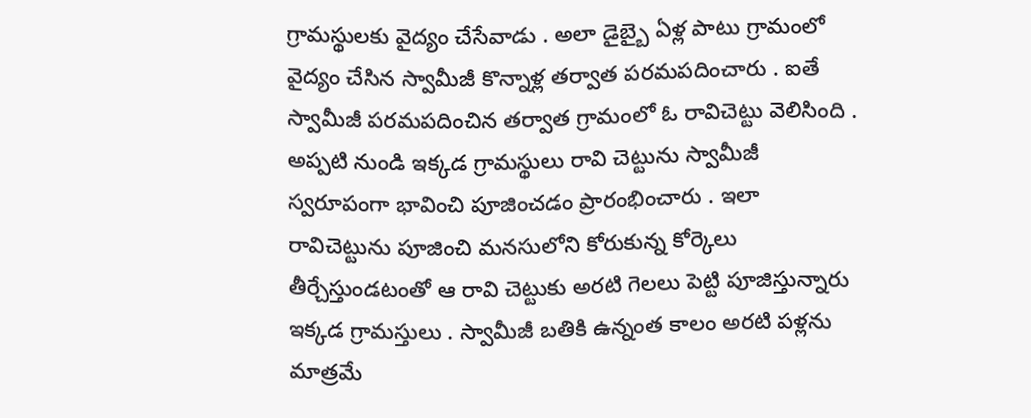గ్రామస్థులకు వైద్యం చేసేవాడు . అలా డైబ్బై ఏళ్ల పాటు గ్రామంలో వైద్యం చేసిన స్వామీజీ కొన్నాళ్ల తర్వాత పరమపదించారు . ఐతే స్వామీజీ పరమపదించిన తర్వాత గ్రామంలో ఓ రావిచెట్టు వెలిసింది . అప్పటి నుండి ఇక్కడ గ్రామస్థులు రావి చెట్టును స్వామీజీ స్వరూపంగా భావించి పూజించడం ప్రారంభించారు . ఇలా రావిచెట్టును పూజించి మనసులోని కోరుకున్న కోర్కెలు తీర్చేస్తుండటంతో ఆ రావి చెట్టుకు అరటి గెలలు పెట్టి పూజిస్తున్నారు ఇక్కడ గ్రామస్తులు . స్వామీజీ బతికి ఉన్నంత కాలం అరటి పళ్లను మాత్రమే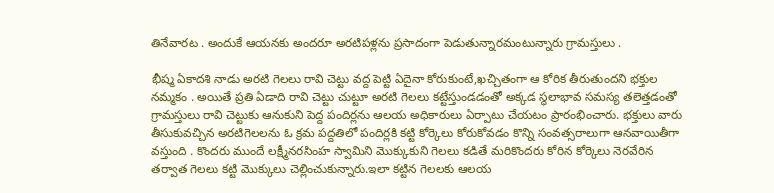తినేవారట . అందుకే ఆయనకు అందరూ అరటిపళ్లను ప్రసాదంగా పెడుతున్నారమంటున్నారు గ్రామస్తులు .

భీష్మ ఏకాదశి నాడు అరటి గెలలు రావి చెట్టు వద్ద పెట్టి ఏదైనా కోరుకుంటే,ఖచ్చితంగా ఆ కోరిక తీరుతుందని భక్తుల నమ్మకం . అయితే ప్రతి ఏడాది రావి చెట్టు చుట్టూ అరటి గెలలు కట్టేస్తుండడంతో అక్కడ స్థలాభావ సమస్య తలెత్తడంతో గ్రామస్తులు రావి చెట్టుకు ఆనుకుని పెద్ద పందిర్లను ఆలయ అధికారులు ఏర్పాటు చేయటం ప్రారంభించారు. భక్తులు వారు తీసుకువచ్చిన అరటిగెలలను ఓ క్రమ పద్దతిలో పందిర్లకి కట్టి కోర్కెలు కోరుకోవడం కొన్ని సంవత్సరాలుగా ఆనవాయితీగా వస్తుంది . కొందరు ముందే లక్ష్మీనరసింహ స్వామిని మొక్కుకుని గెలలు కడితే మరికొందరు కోరిన కోర్కెలు నెరవేరిన తర్వాత గెలలు కట్టి మొక్కులు చెల్లించుకున్నారు.ఇలా కట్టిన గెలలకు ఆలయ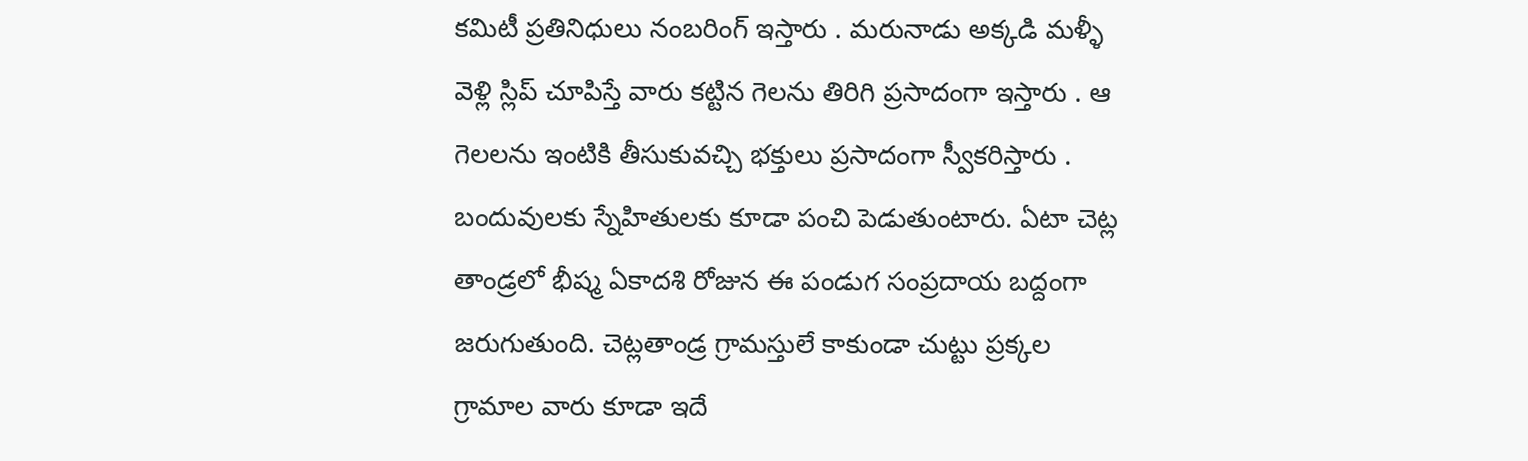కమిటీ ప్రతినిధులు నంబరింగ్ ఇస్తారు . మరునాడు అక్కడి మళ్ళీ వెళ్లి స్లిప్ చూపిస్తే వారు కట్టిన గెలను తిరిగి ప్రసాదంగా ఇస్తారు . ఆ గెలలను ఇంటికి తీసుకువచ్చి భక్తులు ప్రసాదంగా స్వీకరిస్తారు . బందువులకు స్నేహితులకు కూడా పంచి పెడుతుంటారు. ఏటా చెట్ల తాండ్రలో భీష్మ ఏకాదశి రోజున ఈ పండుగ సంప్రదాయ బద్దంగా జరుగుతుంది. చెట్లతాండ్ర గ్రామస్తులే కాకుండా చుట్టు ప్రక్కల గ్రామాల వారు కూడా ఇదే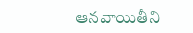ఆనవాయితీని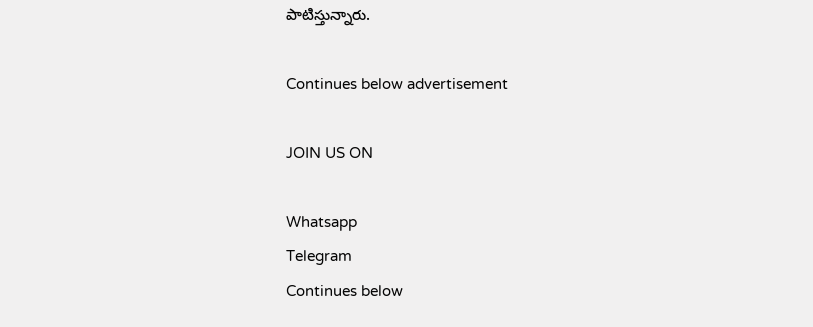పాటిస్తున్నారు.

Continues below advertisement

JOIN US ON

Whatsapp
Telegram
Continues below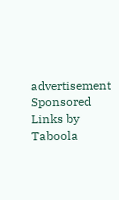advertisement
Sponsored Links by Taboola